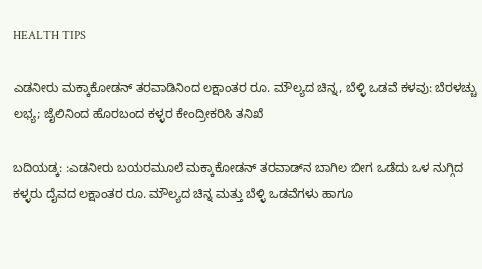HEALTH TIPS

ಎಡನೀರು ಮಕ್ಕಾಕೋಡನ್ ತರವಾಡಿನಿಂದ ಲಕ್ಷಾಂತರ ರೂ. ಮೌಲ್ಯದ ಚಿನ್ನ, ಬೆಳ್ಳಿ ಒಡವೆ ಕಳವು: ಬೆರಳಚ್ಚು ಲಭ್ಯ; ಜೈಲಿನಿಂದ ಹೊರಬಂದ ಕಳ್ಳರ ಕೇಂದ್ರೀಕರಿಸಿ ತನಿಖೆ

ಬದಿಯಡ್ಕ: :ಎಡನೀರು ಬಯರಮೂಲೆ ಮಕ್ಕಾಕೋಡನ್ ತರವಾಡ್‌ನ ಬಾಗಿಲ ಬೀಗ ಒಡೆದು ಒಳ ನುಗ್ಗಿದ ಕಳ್ಳರು ದೈವದ ಲಕ್ಷಾಂತರ ರೂ. ಮೌಲ್ಯದ ಚಿನ್ನ ಮತ್ತು ಬೆಳ್ಳಿ ಒಡವೆಗಳು ಹಾಗೂ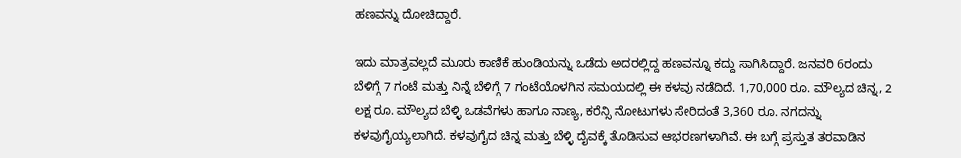ಹಣವನ್ನು ದೋಚಿದ್ದಾರೆ.

ಇದು ಮಾತ್ರವಲ್ಲದೆ ಮೂರು ಕಾಣಿಕೆ ಹುಂಡಿಯನ್ನು ಒಡೆದು ಅದರಲ್ಲಿದ್ದ ಹಣವನ್ನೂ ಕದ್ದು ಸಾಗಿಸಿದ್ದಾರೆ. ಜನವರಿ 6ರಂದು ಬೆಳಿಗ್ಗೆ 7 ಗಂಟೆ ಮತ್ತು ನಿನ್ನೆ ಬೆಳಿಗ್ಗೆ 7 ಗಂಟೆಯೊಳಗಿನ ಸಮಯದಲ್ಲಿ ಈ ಕಳವು ನಡೆದಿದೆ. 1,70,000 ರೂ. ಮೌಲ್ಯದ ಚಿನ್ನ, 2 ಲಕ್ಷ ರೂ. ಮೌಲ್ಯದ ಬೆಳ್ಳಿ ಒಡವೆಗಳು ಹಾಗೂ ನಾಣ್ಯ, ಕರೆನ್ಸಿ ನೋಟುಗಳು ಸೇರಿದಂತೆ 3,360 ರೂ. ನಗದನ್ನು ಕಳವುಗೈಯ್ಯಲಾಗಿದೆ. ಕಳವುಗೈದ ಚಿನ್ನ ಮತ್ತು ಬೆಳ್ಳಿ ದೈವಕ್ಕೆ ತೊಡಿಸುವ ಆಭರಣಗಳಾಗಿವೆ. ಈ ಬಗ್ಗೆ ಪ್ರಸ್ತುತ ತರವಾಡಿನ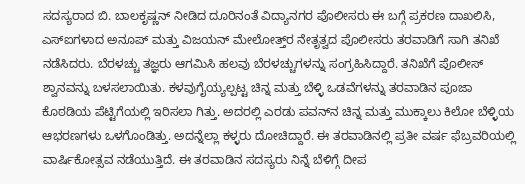ಸದಸ್ಯರಾದ ಬಿ. ಬಾಲಕೃಷ್ಣನ್ ನೀಡಿದ ದೂರಿನಂತೆ ವಿದ್ಯಾನಗರ ಪೊಲೀಸರು ಈ ಬಗ್ಗೆ ಪ್ರಕರಣ ದಾಖಲಿಸಿ, ಎಸ್‌ಐಗಳಾದ ಅನೂಪ್ ಮತ್ತು ವಿಜಯನ್ ಮೇಲೋತ್ತ್‌ರ ನೇತೃತ್ವದ ಪೊಲೀಸರು ತರವಾಡಿಗೆ ಸಾಗಿ ತನಿಖೆ ನಡೆಸಿದರು. ಬೆರಳಚ್ಚು ತಜ್ಞರು ಆಗಮಿಸಿ ಹಲವು ಬೆರಳಚ್ಚುಗಳನ್ನು ಸಂಗ್ರಹಿಸಿದ್ದಾರೆ. ತನಿಖೆಗೆ ಪೊಲೀಸ್ ಶ್ವಾನವನ್ನು ಬಳಸಲಾಯಿತು. ಕಳವುಗೈಯ್ಯಲ್ಪಟ್ಟ ಚಿನ್ನ ಮತ್ತು ಬೆಳ್ಳಿ ಒಡವೆಗಳನ್ನು ತರವಾಡಿನ ಪೂಜಾ ಕೊಠಡಿಯ ಪೆಟ್ಟಿಗೆಯಲ್ಲಿ ಇರಿಸಲಾ ಗಿತ್ತು. ಅದರಲ್ಲಿ ಎರಡು ಪವನ್‌ನ ಚಿನ್ನ ಮತ್ತು ಮುಕ್ಕಾಲು ಕಿಲೋ ಬೆಳ್ಳಿಯ ಆಭರಣಗಳು ಒಳಗೊಂಡಿತ್ತು. ಅದನ್ನೆಲ್ಲಾ ಕಳ್ಳರು ದೋಚಿದ್ದಾರೆ. ಈ ತರವಾಡಿನಲ್ಲಿ ಪ್ರತೀ ವರ್ಷ ಫೆಬ್ರವರಿಯಲ್ಲಿ ವಾರ್ಷಿಕೋತ್ಸವ ನಡೆಯುತ್ತಿದೆ. ಈ ತರವಾಡಿನ ಸದಸ್ಯರು ನಿನ್ನೆ ಬೆಳಿಗ್ಗೆ ದೀಪ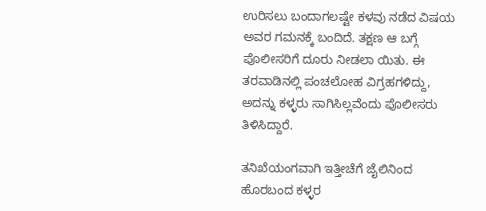ಉರಿಸಲು ಬಂದಾಗಲಷ್ಟೇ ಕಳವು ನಡೆದ ವಿಷಯ ಅವರ ಗಮನಕ್ಕೆ ಬಂದಿದೆ. ತಕ್ಷಣ ಆ ಬಗ್ಗೆ ಪೊಲೀಸರಿಗೆ ದೂರು ನೀಡಲಾ ಯಿತು. ಈ ತರವಾಡಿನಲ್ಲಿ ಪಂಚಲೋಹ ವಿಗ್ರಹಗಳಿದ್ದು, ಅದನ್ನು ಕಳ್ಳರು ಸಾಗಿಸಿಲ್ಲವೆಂದು ಪೊಲೀಸರು ತಿಳಿಸಿದ್ದಾರೆ.

ತನಿಖೆಯಂಗವಾಗಿ ಇತ್ತೀಚೆಗೆ ಜೈಲಿನಿಂದ ಹೊರಬಂದ ಕಳ್ಳರ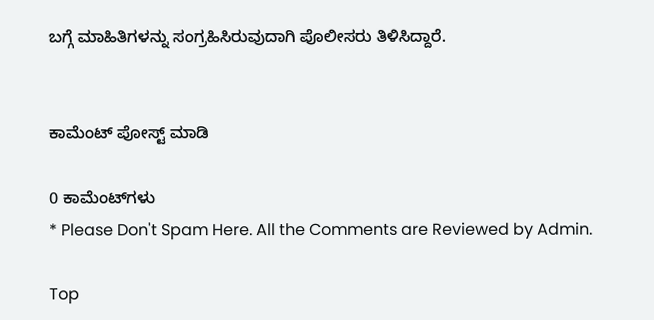ಬಗ್ಗೆ ಮಾಹಿತಿಗಳನ್ನು ಸಂಗ್ರಹಿಸಿರುವುದಾಗಿ ಪೊಲೀಸರು ತಿಳಿಸಿದ್ದಾರೆ.


ಕಾಮೆಂಟ್‌‌ ಪೋಸ್ಟ್‌ ಮಾಡಿ

0 ಕಾಮೆಂಟ್‌ಗಳು
* Please Don't Spam Here. All the Comments are Reviewed by Admin.

Top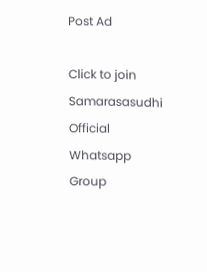Post Ad

Click to join Samarasasudhi Official Whatsapp Group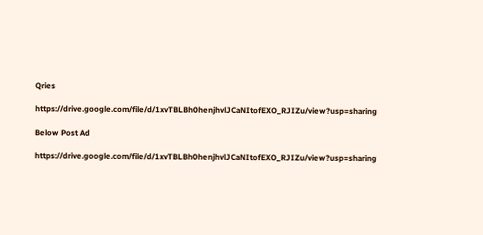Qries

https://drive.google.com/file/d/1xvTBLBh0henjhvlJCaNItofEXO_RJIZu/view?usp=sharing

Below Post Ad

https://drive.google.com/file/d/1xvTBLBh0henjhvlJCaNItofEXO_RJIZu/view?usp=sharing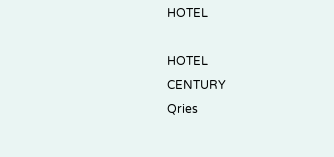HOTEL

HOTEL
CENTURY
Qries